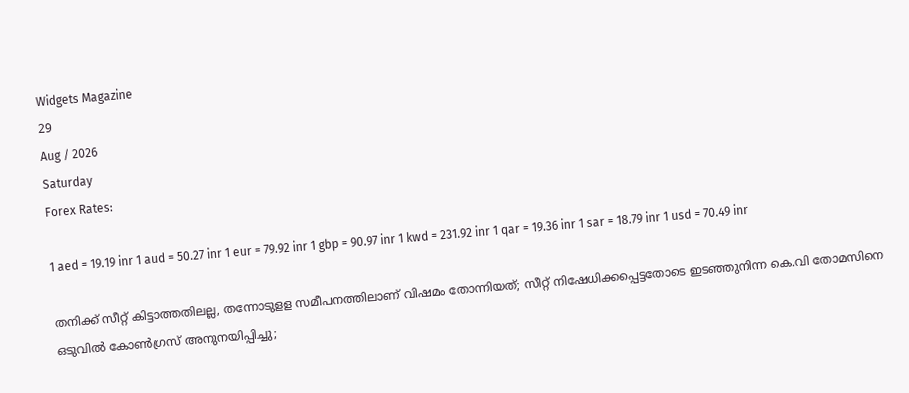Widgets Magazine
29
Aug / 2026
Saturday
Forex Rates:

1 aed = 19.19 inr 1 aud = 50.27 inr 1 eur = 79.92 inr 1 gbp = 90.97 inr 1 kwd = 231.92 inr 1 qar = 19.36 inr 1 sar = 18.79 inr 1 usd = 70.49 inr

തനിക്ക് സീറ്റ് കിട്ടാത്തതിലല്ല, തന്നോടുളള സമീപനത്തിലാണ് വിഷമം തോന്നിയത്; സീറ്റ് നിഷേധിക്കപ്പെട്ടതോടെ ഇടഞ്ഞുനിന്ന കെ.വി തോമസിനെ ഒടുവില്‍ കോണ്‍ഗ്രസ് അനുനയിപ്പിച്ചു;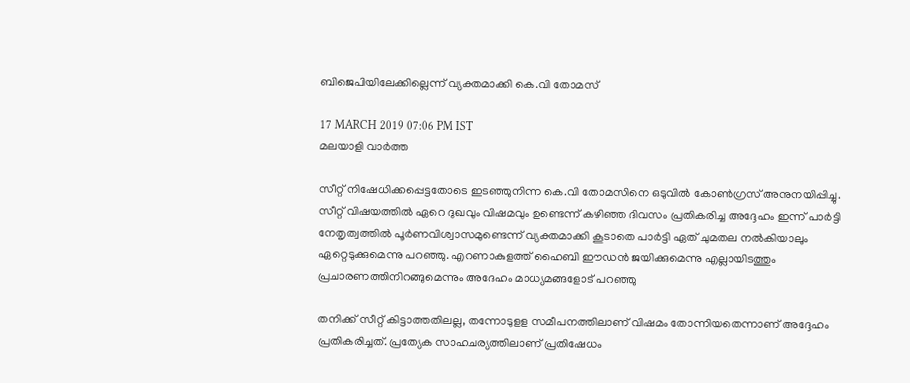ബിജെപിയിലേക്കില്ലെന്ന് വ്യക്തമാക്കി കെ.വി തോമസ്

17 MARCH 2019 07:06 PM IST
മലയാളി വാര്‍ത്ത

സീറ്റ് നിഷേധിക്കപ്പെട്ടതോടെ ഇടഞ്ഞുനിന്ന കെ.വി തോമസിനെ ഒടുവില്‍ കോണ്‍ഗ്രസ് അനുനയിപ്പിച്ചു. സീറ്റ് വിഷയത്തില്‍ ഏറെ ദുഖവും വിഷമവും ഉണ്ടെന്ന് കഴിഞ്ഞ ദിവസം പ്രതികരിച്ച അദ്ദേഹം ഇന്ന് പാര്‍ട്ടി നേതൃത്വത്തില്‍ പൂര്‍ണവിശ്വാസമുണ്ടെന്ന് വ്യക്തമാക്കി കൂടാതെ പാര്‍ട്ടി ഏത് ചുമതല നല്‍കിയാലും ഏറ്റെടുക്കുമെന്നു പറഞ്ഞു. എറണാകുളത്ത് ഹൈബി ഈഡന്‍ ജയിക്കുമെന്നു എല്ലായിടത്തും പ്രചാരണത്തിനിറങ്ങുമെന്നും അദേഹം മാധ്യമങ്ങളോട് പറഞ്ഞു

തനിക്ക് സീറ്റ് കിട്ടാത്തതിലല്ല, തന്നോടുളള സമീപനത്തിലാണ് വിഷമം തോന്നിയതെന്നാണ് അദ്ദേഹം പ്രതികരിച്ചത്. പ്രത്യേക സാഹചര്യത്തിലാണ് പ്രതിഷേധം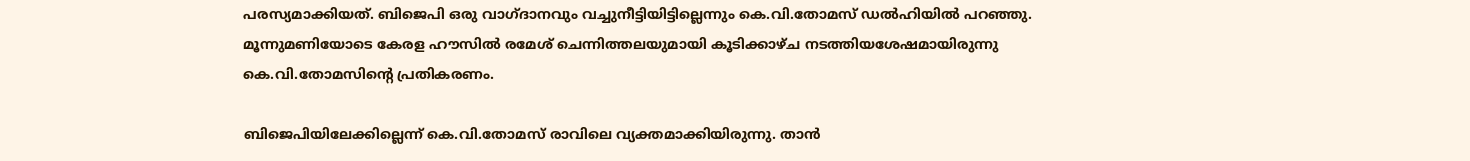പരസ്യമാക്കിയത്. ബിജെപി ഒരു വാഗ്ദാനവും വച്ചുനീട്ടിയിട്ടില്ലെന്നും കെ.വി.തോമസ് ഡല്‍ഹിയില്‍ പറഞ്ഞു. മൂന്നുമണിയോടെ കേരള ഹൗസില്‍ രമേശ് ചെന്നിത്തലയുമായി കൂടിക്കാഴ്ച നടത്തിയശേഷമായിരുന്നു കെ.വി.തോമസിന്റെ പ്രതികരണം.

ബിജെപിയിലേക്കില്ലെന്ന് കെ.വി.തോമസ് രാവിലെ വ്യക്തമാക്കിയിരുന്നു. താന്‍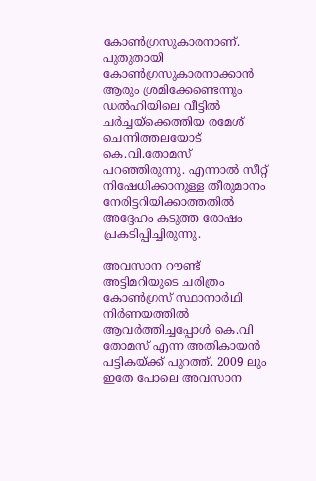കോണ്‍ഗ്രസുകാരനാണ്. പുതുതായി കോണ്‍ഗ്രസുകാരനാക്കാന്‍ ആരും ശ്രമിക്കേണ്ടെന്നും ഡല്‍ഹിയിലെ വീട്ടില്‍ ചര്‍ച്ചയ്‌ക്കെത്തിയ രമേശ് ചെന്നിത്തലയോട് കെ.വി.തോമസ് പറഞ്ഞിരുന്നു. എന്നാല്‍ സീറ്റ് നിഷേധിക്കാനുള്ള തീരുമാനം നേരിട്ടറിയിക്കാത്തതില്‍ അദ്ദേഹം കടുത്ത രോഷം പ്രകടിപ്പിച്ചിരുന്നു.

അവസാന റൗണ്ട് അട്ടിമറിയുടെ ചരിത്രം കോണ്‍ഗ്രസ് സ്ഥാനാര്‍ഥി നിര്‍ണയത്തില്‍ ആവര്‍ത്തിച്ചപ്പോള്‍ കെ.വി തോമസ് എന്ന അതികായന്‍ പട്ടികയ്ക്ക് പുറത്ത്. 2009 ലും ഇതേ പോലെ അവസാന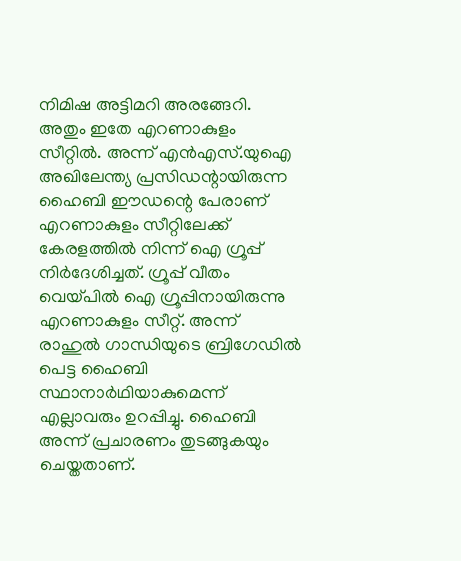നിമിഷ അട്ടിമറി അരങ്ങേറി. അതും ഇതേ എറണാകുളം സീറ്റില്‍. അന്ന് എന്‍എസ്.യുഐ അഖിലേന്ത്യ പ്രസിഡന്റായിരുന്ന ഹൈബി ഈഡന്റെ പേരാണ് എറണാകുളം സീറ്റിലേക്ക് കേരളത്തില്‍ നിന്ന് ഐ ഗ്രൂപ്പ് നിര്‍ദേശിച്ചത്. ഗ്രൂപ്പ് വീതം വെയ്പില്‍ ഐ ഗ്രൂപ്പിനായിരുന്നു എറണാകുളം സീറ്റ്. അന്ന് രാഹുല്‍ ഗാന്ധിയുടെ ബ്രിഗേഡില്‍ പെട്ട ഹൈബി സ്ഥാനാര്‍ഥിയാകുമെന്ന് എല്ലാവരും ഉറപ്പിച്ചു. ഹൈബി അന്ന് പ്രചാരണം തുടങ്ങുകയും ചെയ്തതാണ്.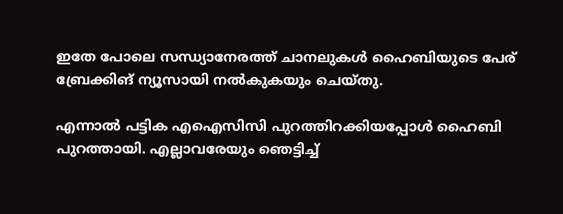ഇതേ പോലെ സന്ധ്യാനേരത്ത് ചാനലുകള്‍ ഹൈബിയുടെ പേര് ബ്രേക്കിങ് ന്യൂസായി നല്‍കുകയും ചെയ്തു.

എന്നാല്‍ പട്ടിക എഐസിസി പുറത്തിറക്കിയപ്പോള്‍ ഹൈബി പുറത്തായി. എല്ലാവരേയും ഞെട്ടിച്ച്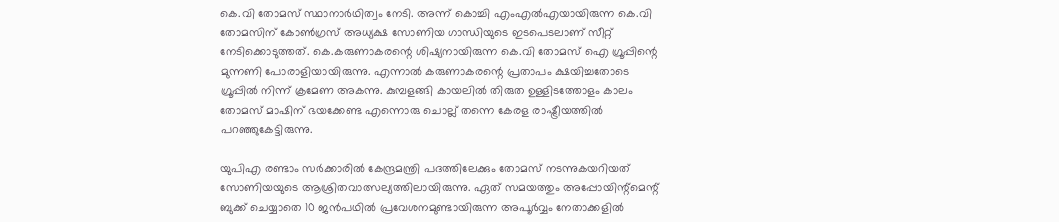കെ.വി തോമസ് സ്ഥാനാര്‍ഥിത്വം നേടി. അന്ന് കൊച്ചി എംഎല്‍എയായിരുന്ന കെ.വി തോമസിന് കോണ്‍ഗ്രസ് അധ്യക്ഷ സോണിയ ഗാന്ധിയുടെ ഇടപെടലാണ് സീറ്റ് നേടിക്കൊടുത്തത്. കെ.കരുണാകരന്റെ ശിഷ്യനായിരുന്ന കെ.വി തോമസ് ഐ ഗ്രൂപ്പിന്റെ മുന്നണി പോരാളിയായിരുന്നു. എന്നാല്‍ കരുണാകരന്റെ പ്രതാപം ക്ഷയിച്ചതോടെ ഗ്രൂപ്പില്‍ നിന്ന് ക്രമേണ അകന്നു. കുമ്പളങ്ങി കായലില്‍ തിരുത ഉള്ളിടത്തോളം കാലം തോമസ് മാഷിന് ഭയക്കേണ്ട എന്നൊരു ചൊല്ല് തന്നെ കേരള രാഷ്ട്രീയത്തില്‍ പറഞ്ഞുകേട്ടിരുന്നു.

യുപിഎ രണ്ടാം സര്‍ക്കാരില്‍ കേന്ദ്രമന്ത്രി പദത്തിലേക്കും തോമസ് നടന്നുകയറിയത് സോണിയയുടെ ആശ്രിതവാത്സല്യത്തിലായിരുന്നു. ഏത് സമയത്തും അപ്പോയിന്റ്മെന്റ് ബുക്ക് ചെയ്യാതെ 10 ജന്‍പഥില്‍ പ്രവേശനമുണ്ടായിരുന്ന അപൂര്‍വ്വം നേതാക്കളില്‍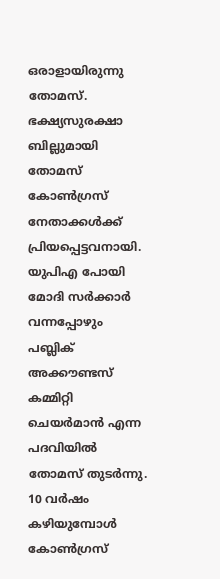ഒരാളായിരുന്നു തോമസ്. ഭക്ഷ്യസുരക്ഷാ ബില്ലുമായി തോമസ് കോണ്‍ഗ്രസ് നേതാക്കള്‍ക്ക് പ്രിയപ്പെട്ടവനായി. യുപിഎ പോയി മോദി സര്‍ക്കാര്‍ വന്നപ്പോഴും പബ്ലിക് അക്കൗണ്ടസ് കമ്മിറ്റി ചെയര്‍മാന്‍ എന്ന പദവിയില്‍ തോമസ് തുടര്‍ന്നു. 10 വര്‍ഷം കഴിയുമ്പോള്‍ കോണ്‍ഗ്രസ്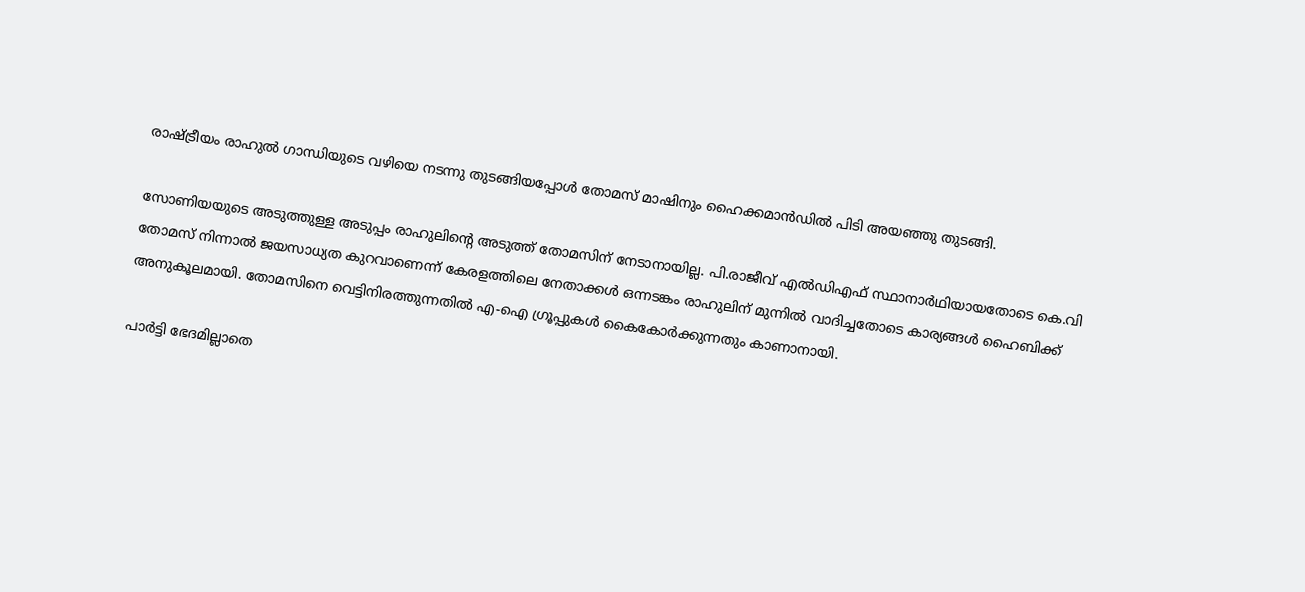രാഷ്ട്രീയം രാഹുല്‍ ഗാന്ധിയുടെ വഴിയെ നടന്നു തുടങ്ങിയപ്പോള്‍ തോമസ് മാഷിനും ഹൈക്കമാന്‍ഡില്‍ പിടി അയഞ്ഞു തുടങ്ങി.

സോണിയയുടെ അടുത്തുള്ള അടുപ്പം രാഹുലിന്റെ അടുത്ത് തോമസിന് നേടാനായില്ല. പി.രാജീവ് എല്‍ഡിഎഫ് സ്ഥാനാര്‍ഥിയായതോടെ കെ.വി തോമസ് നിന്നാല്‍ ജയസാധ്യത കുറവാണെന്ന് കേരളത്തിലെ നേതാക്കള്‍ ഒന്നടങ്കം രാഹുലിന് മുന്നില്‍ വാദിച്ചതോടെ കാര്യങ്ങള്‍ ഹൈബിക്ക് അനുകൂലമായി. തോമസിനെ വെട്ടിനിരത്തുന്നതില്‍ എ-ഐ ഗ്രൂപ്പുകള്‍ കൈകോര്‍ക്കുന്നതും കാണാനായി.

പാര്‍ട്ടി ഭേദമില്ലാതെ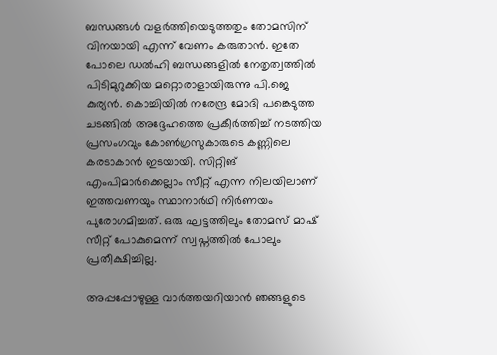ബന്ധങ്ങള്‍ വളര്‍ത്തിയെടുത്തതും തോമസിന് വിനയായി എന്ന് വേണം കരുതാന്‍. ഇതേ പോലെ ഡല്‍ഹി ബന്ധങ്ങളില്‍ നേതൃത്വത്തില്‍ പിടിമുറുക്കിയ മറ്റൊരാളായിരുന്നു പി.ജെ കുര്യന്‍. കൊച്ചിയില്‍ നരേന്ദ്ര മോദി പങ്കെടുത്ത ചടങ്ങില്‍ അദ്ദേഹത്തെ പ്രകീര്‍ത്തിച്ച് നടത്തിയ പ്രസംഗവും കോണ്‍ഗ്രസുകാരുടെ കണ്ണിലെ കരടാകാന്‍ ഇടയായി. സിറ്റിങ് എംപിമാര്‍ക്കെല്ലാം സീറ്റ് എന്ന നിലയിലാണ് ഇത്തവണയും സ്ഥാനാര്‍ഥി നിര്‍ണയം പുരോഗമിച്ചത്. ഒരു ഘട്ടത്തിലും തോമസ് മാഷ് സീറ്റ് പോകുമെന്ന് സ്വപ്നത്തില്‍ പോലും പ്രതീക്ഷിച്ചില്ല.

അപ്പപ്പോഴുള്ള വാര്‍ത്തയറിയാന്‍ ഞങ്ങളുടെ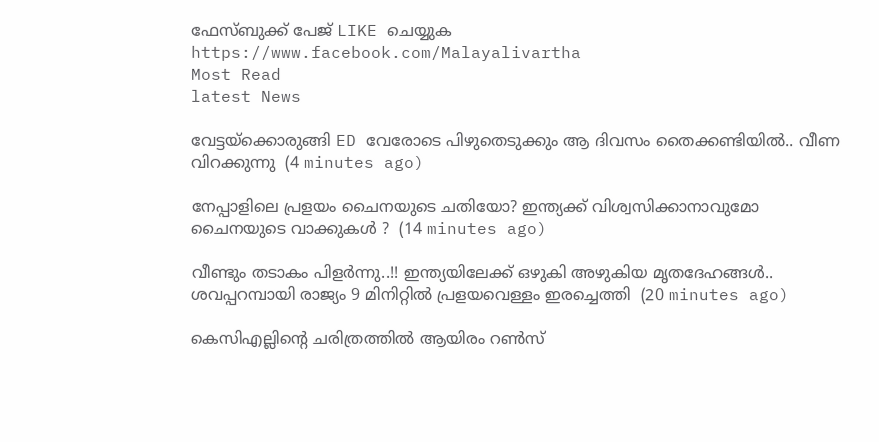ഫേസ്‌ബുക്ക്‌ പേജ് LIKE ചെയ്യുക
https://www.facebook.com/Malayalivartha
Most Read
latest News

വേട്ടയ്ക്കൊരുങ്ങി ED വേരോടെ പിഴുതെടുക്കും ആ ദിവസം തൈക്കണ്ടിയിൽ.. വീണ വിറക്കുന്നു  (4 minutes ago)

നേപ്പാളിലെ പ്രളയം ചൈനയുടെ ചതിയോ? ഇന്ത്യക്ക് വിശ്വസിക്കാനാവുമോ ചൈനയുടെ വാക്കുകൾ ?  (14 minutes ago)

വീണ്ടും തടാകം പിളർന്നു..!! ഇന്ത്യയിലേക്ക് ഒഴുകി അഴുകിയ മൃതദേഹങ്ങൾ.. ശവപ്പറമ്പായി രാജ്യം 9 മിനിറ്റിൽ പ്രളയവെള്ളം ഇരച്ചെത്തി  (20 minutes ago)

കെസിഎല്ലിന്‍റെ ചരിത്രത്തിൽ ആയിരം റൺസ്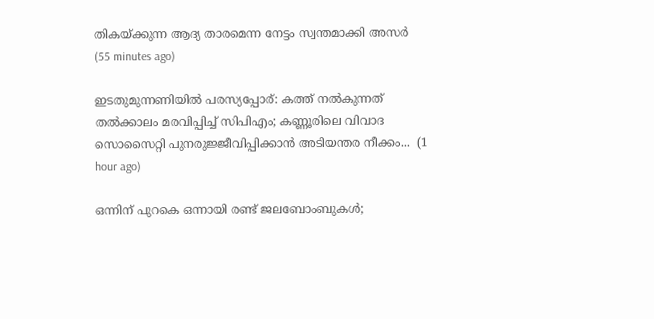തികയ്ക്കുന്ന ആദ്യ താരമെന്ന നേട്ടം സ്വന്തമാക്കി അസർ  (55 minutes ago)

ഇടതുമുന്നണിയിൽ പരസ്യപ്പോര്: കത്ത് നൽകുന്നത് തൽക്കാലം മരവിപ്പിച്ച് സിപിഎം; കണ്ണൂരിലെ വിവാദ സൊസൈറ്റി പുനരുജ്ജീവിപ്പിക്കാൻ അടിയന്തര നീക്കം...  (1 hour ago)

ഒന്നിന് പുറകെ ഒന്നായി രണ്ട് ജലബോംബുകൾ;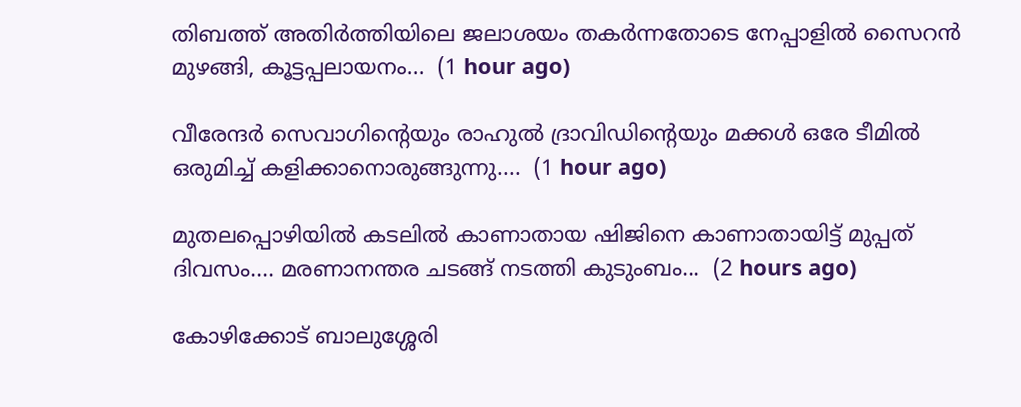തിബത്ത് അതിർത്തിയിലെ ജലാശയം തകർന്നതോടെ നേപ്പാളിൽ സൈറൻ മുഴങ്ങി, കൂട്ടപ്പലായനം...  (1 hour ago)

വീരേന്ദർ സെവാഗിന്റെയും രാഹുൽ ദ്രാവിഡിന്റെയും മക്കൾ ഒരേ ടീമിൽ ഒരുമിച്ച് കളിക്കാനൊരുങ്ങുന്നു....  (1 hour ago)

മുതലപ്പൊഴിയിൽ കടലിൽ കാണാതായ ഷിജിനെ കാണാതായിട്ട് മുപ്പത് ദിവസം.... മരണാനന്തര ചടങ്ങ് നടത്തി കുടുംബം...  (2 hours ago)

കോഴിക്കോട് ബാലുശ്ശേരി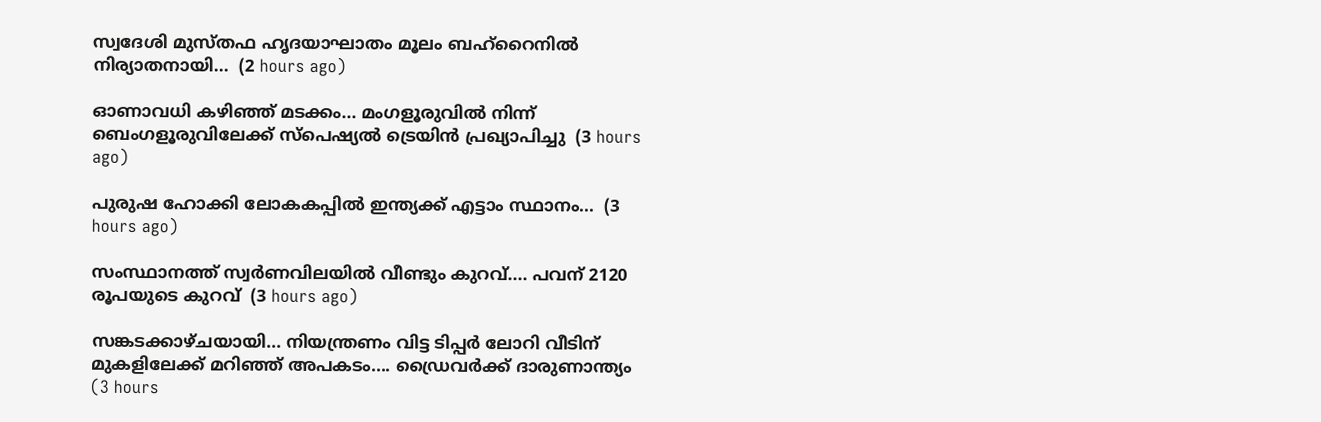സ്വദേശി മുസ്തഫ ഹൃദയാഘാതം മൂലം ബഹ്റൈനിൽ നിര്യാതനായി...  (2 hours ago)

ഓണാവധി കഴിഞ്ഞ് മടക്കം... മംഗളൂരുവില്‍ നിന്ന് ബെംഗളൂരുവിലേക്ക് സ്‌പെഷ്യല്‍ ട്രെയിന്‍ പ്രഖ്യാപിച്ചു  (3 hours ago)

പുരുഷ ഹോക്കി ലോകകപ്പിൽ ഇന്ത്യക്ക് എട്ടാം സ്ഥാനം...  (3 hours ago)

സംസ്ഥാനത്ത് സ്വർണവിലയിൽ വീണ്ടും കുറവ്.... പവന് 2120 രൂപയുടെ കുറവ്  (3 hours ago)

സങ്കടക്കാഴ്ചയായി... നിയന്ത്രണം വിട്ട ടിപ്പർ ലോറി വീടിന് മുകളിലേക്ക് മറിഞ്ഞ് അപകടം.... ഡ്രൈവർക്ക് ദാരുണാന്ത്യം  (3 hours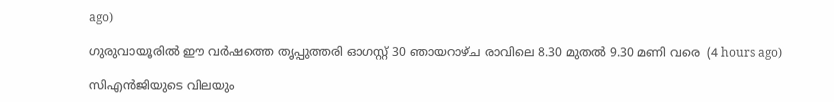ago)

ഗുരുവായൂരിൽ ഈ വർഷത്തെ തൃപ്പുത്തരി ഓഗസ്റ്റ് 30 ഞായറാഴ്ച രാവിലെ 8.30 മുതൽ 9.30 മണി വരെ  (4 hours ago)

സിഎൻജിയുടെ വിലയും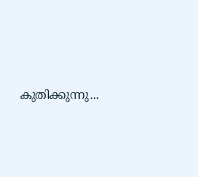കുതിക്കുന്നു...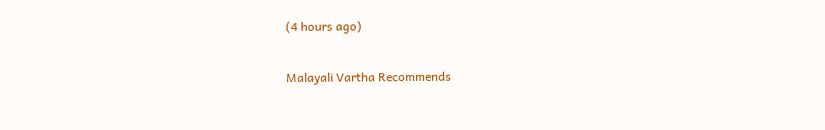(4 hours ago)

Malayali Vartha Recommends